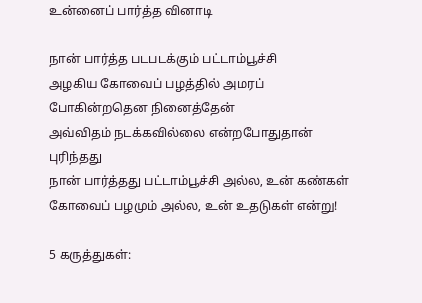உன்னைப் பார்த்த வினாடி

நான் பார்த்த படபடக்கும் பட்டாம்பூச்சி
அழகிய கோவைப் பழத்தில் அமரப் போகின்றதென நினைத்தேன்
அவ்விதம் நடக்கவில்லை என்றபோதுதான்  புரிந்தது
நான் பார்த்தது பட்டாம்பூச்சி அல்ல, உன் கண்கள்
கோவைப் பழமும் அல்ல, உன் உதடுகள் என்று!

5 கருத்துகள்: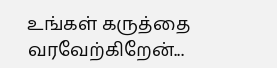உங்கள் கருத்தை வரவேற்கிறேன்...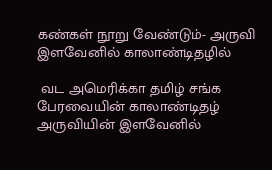கண்கள் நூறு வேண்டும்- அருவி இளவேனில் காலாண்டிதழில்

 வட அமெரிக்கா தமிழ் சங்க பேரவையின் காலாண்டிதழ் அருவியின் இளவேனில்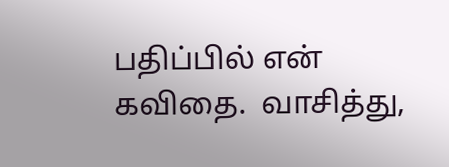பதிப்பில் என் கவிதை.  வாசித்து,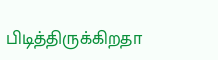பிடித்திருக்கிறதா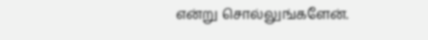என்று சொல்லுங்களேன்.